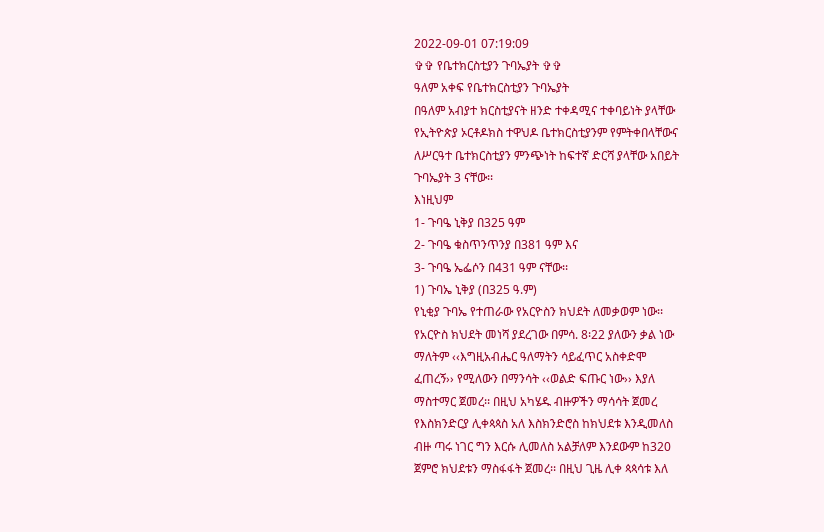2022-09-01 07:19:09
✞✞ የቤተክርስቲያን ጉባኤያት ✞✞
ዓለም አቀፍ የቤተክርስቲያን ጉባኤያት
በዓለም አብያተ ክርስቲያናት ዘንድ ተቀዳሚና ተቀባይነት ያላቸው
የኢትዮጵያ ኦርቶዶክስ ተዋህዶ ቤተክርስቲያንም የምትቀበላቸውና
ለሥርዓተ ቤተክርስቲያን ምንጭነት ከፍተኛ ድርሻ ያላቸው አበይት
ጉባኤያት 3 ናቸው፡፡
እነዚህም
1- ጉባዔ ኒቅያ በ325 ዓም
2- ጉባዔ ቁስጥንጥንያ በ381 ዓም እና
3- ጉባዔ ኤፌሶን በ431 ዓም ናቸው፡፡
1) ጉባኤ ኒቅያ (በ325 ዓ.ም)
የኒቂያ ጉባኤ የተጠራው የአርዮስን ክህደት ለመቃወም ነው፡፡
የአርዮስ ክህደት መነሻ ያደረገው በምሳ. 8፡22 ያለውን ቃል ነው
ማለትም ‹‹እግዚአብሔር ዓለማትን ሳይፈጥር አስቀድሞ
ፈጠረኝ›› የሚለውን በማንሳት ‹‹ወልድ ፍጡር ነው›› እያለ
ማስተማር ጀመረ፡፡ በዚህ አካሄዱ ብዙዎችን ማሳሳት ጀመረ
የእስክንድርያ ሊቀጳጳስ አለ እስክንድሮስ ከክህደቱ እንዲመለስ
ብዙ ጣሩ ነገር ግን እርሱ ሊመለስ አልቻለም እንደውም ከ320
ጀምሮ ክህደቱን ማስፋፋት ጀመረ፡፡ በዚህ ጊዜ ሊቀ ጳጳሳቱ እለ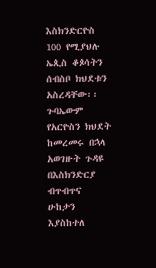እስክንድርዮስ 100 የሚያህሉ ኤጲስ ቆጶሳትን ሰብስቦ ክህደቱን
አስረዳቸው፡፡ ጉባኤውም የአርዮስን ክህደት ከመረመሩ በኋላ
አወገዙት ጉዳዩ በእስክንድርያ ብጥብጥና ሁከታን እያስከተለ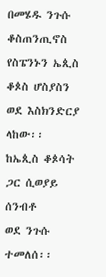በመሄዱ ንጉሱ ቆስጠንጢኖስ የስፔንኑን ኤጲስ ቆጶስ ሆስያስን
ወደ እስክንድርያ ላከው፡፡ ከኤጲስ ቆጶሳት ጋር ሲወያይ ሰንብቶ
ወደ ንጉሱ ተመለሰ፡፡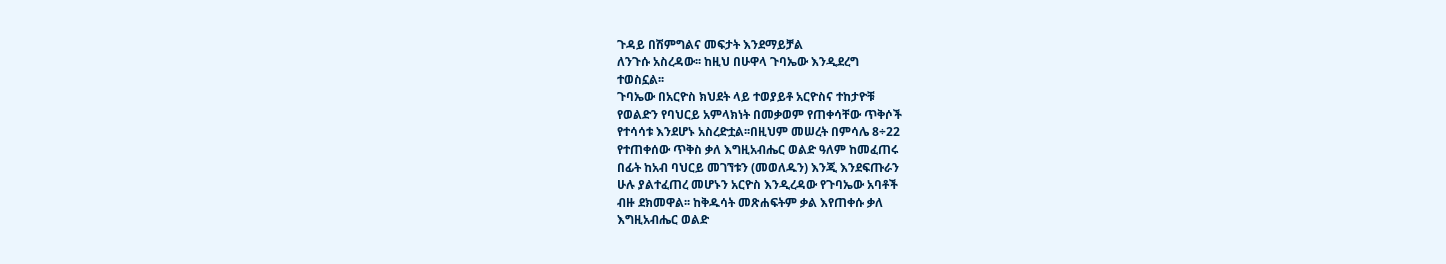ጉዳይ በሽምግልና መፍታት እንደማይቻል
ለንጉሱ አስረዳው፡፡ ከዚህ በሁዋላ ጉባኤው እንዲደረግ
ተወስኗል፡፡
ጉባኤው በአርዮስ ክህደት ላይ ተወያይቶ አርዮስና ተከታዮቹ
የወልድን የባህርይ አምላክነት በመቃወም የጠቀሳቸው ጥቅሶች
የተሳሳቱ እንደሆኑ አስረድቷል፡፡በዚህም መሠረት በምሳሌ 8÷22
የተጠቀሰው ጥቅስ ቃለ እግዚአብሔር ወልድ ዓለም ከመፈጠሩ
በፊት ከአብ ባህርይ መገኘቱን (መወለዱን) እንጂ እንደፍጡራን
ሁሉ ያልተፈጠረ መሆኑን አርዮስ እንዲረዳው የጉባኤው አባቶች
ብዙ ደክመዋል፡፡ ከቅዱሳት መጽሐፍትም ቃል እየጠቀሱ ቃለ
እግዚአብሔር ወልድ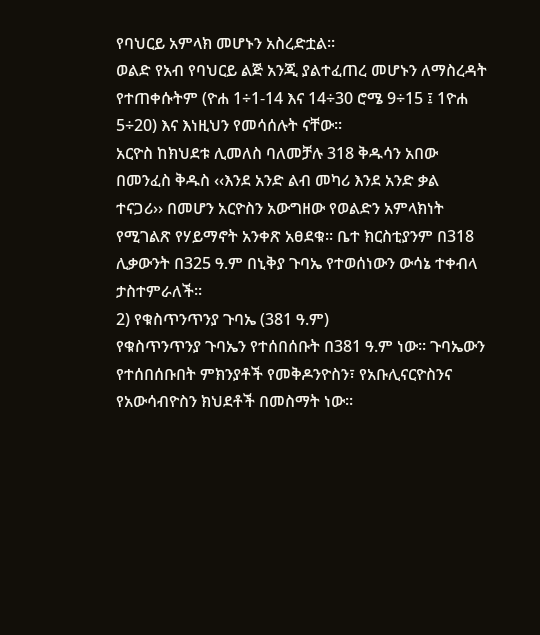የባህርይ አምላክ መሆኑን አስረድቷል፡፡
ወልድ የአብ የባህርይ ልጅ አንጂ ያልተፈጠረ መሆኑን ለማስረዳት
የተጠቀሱትም (ዮሐ 1÷1-14 እና 14÷30 ሮሜ 9÷15 ፤ 1ዮሐ
5÷20) እና እነዚህን የመሳሰሉት ናቸው፡፡
አርዮስ ከክህደቱ ሊመለስ ባለመቻሉ 318 ቅዱሳን አበው
በመንፈስ ቅዱስ ‹‹እንደ አንድ ልብ መካሪ እንደ አንድ ቃል
ተናጋሪ›› በመሆን አርዮስን አውግዘው የወልድን አምላክነት
የሚገልጽ የሃይማኖት አንቀጽ አፀደቁ፡፡ ቤተ ክርስቲያንም በ318
ሊቃውንት በ325 ዓ.ም በኒቅያ ጉባኤ የተወሰነውን ውሳኔ ተቀብላ
ታስተምራለች፡፡
2) የቁስጥንጥንያ ጉባኤ (381 ዓ.ም)
የቁስጥንጥንያ ጉባኤን የተሰበሰቡት በ381 ዓ.ም ነው፡፡ ጉባኤውን
የተሰበሰቡበት ምክንያቶች የመቅዶንዮስን፣ የአቡሊናርዮስንና
የአውሳብዮስን ክህደቶች በመስማት ነው፡፡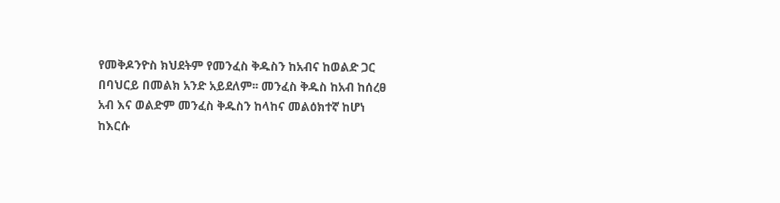የመቅዶንዮስ ክህደትም የመንፈስ ቅዱስን ከአብና ከወልድ ጋር
በባህርይ በመልክ አንድ አይደለም፡፡ መንፈስ ቅዱስ ከአብ ከሰረፀ
አብ እና ወልድም መንፈስ ቅዱስን ከላከና መልዕክተኛ ከሆነ
ከእርሱ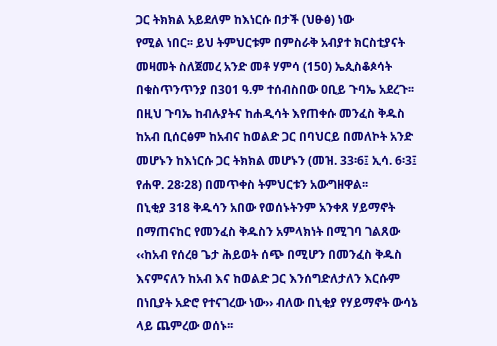ጋር ትክክል አይደለም ከእነርሱ በታች (ህፁፅ) ነው
የሚል ነበር፡፡ ይህ ትምህርቱም በምስራቅ አብያተ ክርስቲያናት
መዛመት ስለጀመረ አንድ መቶ ሃምሳ (150) ኤጲስቆጶሳት
በቁስጥንጥንያ በ301 ዓ.ም ተሰብስበው ዐቢይ ጉባኤ አደረጉ፡፡
በዚህ ጉባኤ ከብሉያትና ከሐዲሳት እየጠቀሱ መንፈስ ቅዱስ
ከአብ ቢሰርፅም ከአብና ከወልድ ጋር በባህርይ በመለኮት አንድ
መሆኑን ከእነርሱ ጋር ትክክል መሆኑን (መዝ. 33፡6፤ ኢሳ. 6፡3፤
የሐዋ. 28፡28) በመጥቀስ ትምህርቱን አውግዘዋል፡፡
በኒቂያ 318 ቅዱሳን አበው የወሰኑትንም አንቀጸ ሃይማኖት
በማጠናከር የመንፈስ ቅዱስን አምላክነት በሚገባ ገልጸው
‹‹ከአብ የሰረፀ ጌታ ሕይወት ሰጭ በሚሆን በመንፈስ ቅዱስ
እናምናለን ከአብ እና ከወልድ ጋር እንሰግድለታለን እርሱም
በነቢያት አድሮ የተናገረው ነው›› ብለው በኒቂያ የሃይማኖት ውሳኔ
ላይ ጨምረው ወሰኑ፡፡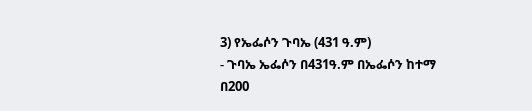3) የኤፌሶን ጉባኤ (431 ዓ.ም)
- ጉባኤ ኤፌሶን በ431ዓ.ም በኤፌሶን ከተማ በ200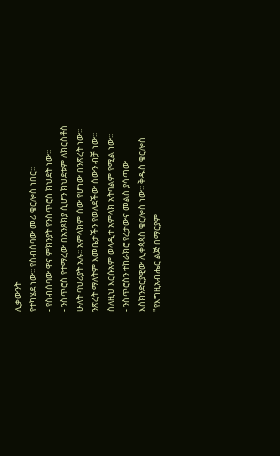ሊቃውንት
የተካሄደ ነው፡፡ የስብሰባው መሪ ቄርሎስ ነበር፡፡
- የስብሰባው ዋና ምክንያት የንስጥሮስ ክህደት ነው፡፡
- ንስጥሮስ የተማረው በአንጾክያ ሲሆን ክህደቱም ለክርስቶስ
ሁለት ባህሪያት አሉ፡፡ አምላክም ሰው የሆነው በንጽረት ነው፡፡
ንጽረት ማለትም እመቤታችን የወለደችው ሰውን ብቻ ነው፡፡
ስለዚህ እርሱአም ወላዲተ አምላክ አትባልም የሚል ነው፡፡
- ንስጥሮስን ተከራክሮ የረታውና መልስ ያሳጣው
እስክንድርያዊው ሊቀጳጳስ ቄርሎስ ነው፡፡ ቅዱስ ቄርሎስ
"የእግዚአብሔር ልጅ በማርያም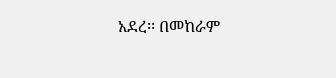አደረ፡፡ በመከራም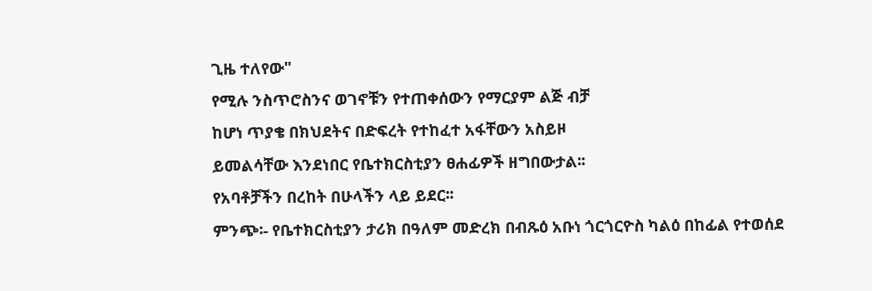ጊዜ ተለየው"
የሚሉ ንስጥሮስንና ወገኖቹን የተጠቀሰውን የማርያም ልጅ ብቻ
ከሆነ ጥያቄ በክህደትና በድፍረት የተከፈተ አፋቸውን አስይዞ
ይመልሳቸው እንደነበር የቤተክርስቲያን ፀሐፊዎች ዘግበውታል፡፡
የአባቶቻችን በረከት በሁላችን ላይ ይደር፡፡
ምንጭ፡- የቤተክርስቲያን ታሪክ በዓለም መድረክ በብጹዕ አቡነ ጎርጎርዮስ ካልዕ በከፊል የተወሰደ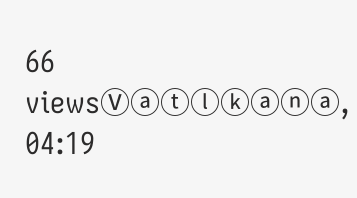66 viewsⓋⓐⓣⓛⓚⓐⓝⓐ, 04:19